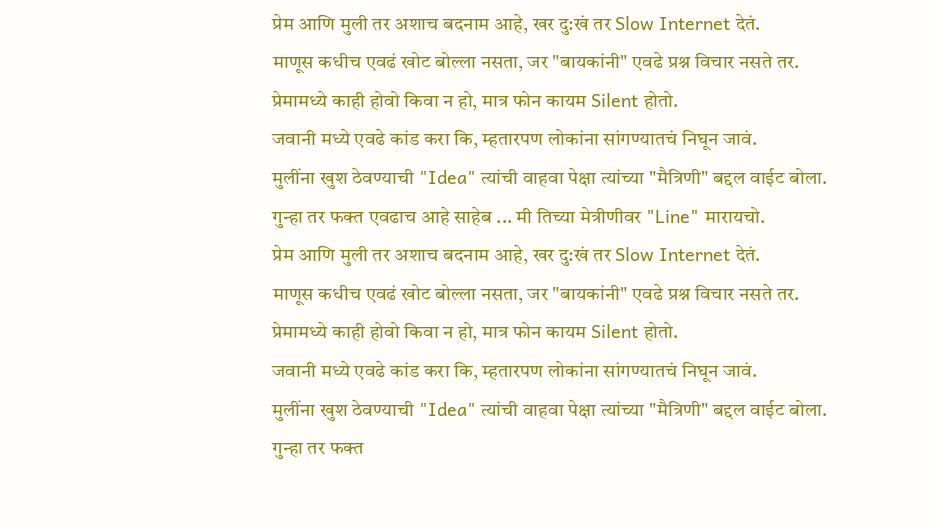प्रेम आणि मुली तर अशाच बदनाम आहे, खर दु:खं तर Slow Internet देतं.
माणूस कधीच एवढं खोट बोल्ला नसता, जर "बायकांनी" एवढे प्रश्न विचार नसते तर.
प्रेमामध्ये काही होवो किवा न हो, मात्र फोन कायम Silent होतो.
जवानी मध्ये एवढे कांड करा कि, म्हतारपण लोकांना सांगण्यातचं निघून जावं.
मुलींना खुश ठेवण्याची "Idea" त्यांची वाहवा पेक्षा त्यांच्या "मैत्रिणी" बद्दल वाईट बोला.
गुन्हा तर फक्त एवढाच आहे साहेब ... मी तिच्या मेत्रीणीवर "Line" मारायचो.
प्रेम आणि मुली तर अशाच बदनाम आहे, खर दु:खं तर Slow Internet देतं.
माणूस कधीच एवढं खोट बोल्ला नसता, जर "बायकांनी" एवढे प्रश्न विचार नसते तर.
प्रेमामध्ये काही होवो किवा न हो, मात्र फोन कायम Silent होतो.
जवानी मध्ये एवढे कांड करा कि, म्हतारपण लोकांना सांगण्यातचं निघून जावं.
मुलींना खुश ठेवण्याची "Idea" त्यांची वाहवा पेक्षा त्यांच्या "मैत्रिणी" बद्दल वाईट बोला.
गुन्हा तर फक्त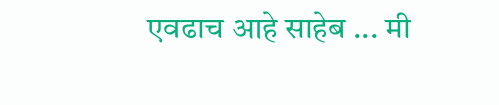एवढाच आहे साहेब ... मी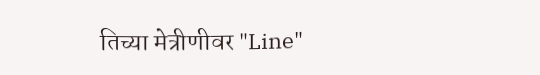तिच्या मेत्रीणीवर "Line"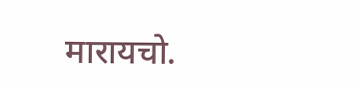मारायचो.